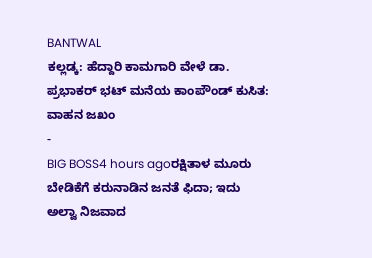BANTWAL
ಕಲ್ಲಡ್ಕ: ಹೆದ್ದಾರಿ ಕಾಮಗಾರಿ ವೇಳೆ ಡಾ. ಪ್ರಭಾಕರ್ ಭಟ್ ಮನೆಯ ಕಾಂಪೌಂಡ್ ಕುಸಿತ: ವಾಹನ ಜಖಂ
-
BIG BOSS4 hours agoರಕ್ಷಿತಾಳ ಮೂರು ಬೇಡಿಕೆಗೆ ಕರುನಾಡಿನ ಜನತೆ ಫಿದಾ; ಇದು ಅಲ್ವಾ ನಿಜವಾದ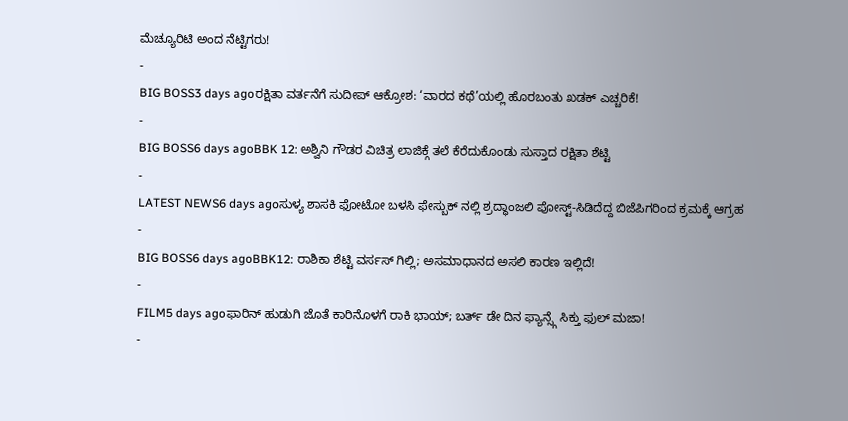ಮೆಚ್ಯೂರಿಟಿ ಅಂದ ನೆಟ್ಟಿಗರು!
-
BIG BOSS3 days agoರಕ್ಷಿತಾ ವರ್ತನೆಗೆ ಸುದೀಪ್ ಆಕ್ರೋಶ: ‘ವಾರದ ಕಥೆ’ಯಲ್ಲಿ ಹೊರಬಂತು ಖಡಕ್ ಎಚ್ಚರಿಕೆ!
-
BIG BOSS6 days agoBBK 12: ಅಶ್ವಿನಿ ಗೌಡರ ವಿಚಿತ್ರ ಲಾಜಿಕ್ಗೆ ತಲೆ ಕೆರೆದುಕೊಂಡು ಸುಸ್ತಾದ ರಕ್ಷಿತಾ ಶೆಟ್ಟಿ
-
LATEST NEWS6 days agoಸುಳ್ಯ ಶಾಸಕಿ ಫೋಟೋ ಬಳಸಿ ಫೇಸ್ಬುಕ್ ನಲ್ಲಿ ಶ್ರದ್ಧಾಂಜಲಿ ಪೋಸ್ಟ್-ಸಿಡಿದೆದ್ದ ಬಿಜೆಪಿಗರಿಂದ ಕ್ರಮಕ್ಕೆ ಆಗ್ರಹ
-
BIG BOSS6 days agoBBK12: ರಾಶಿಕಾ ಶೆಟ್ಟಿ ವರ್ಸಸ್ ಗಿಲ್ಲಿ; ಅಸಮಾಧಾನದ ಅಸಲಿ ಕಾರಣ ಇಲ್ಲಿದೆ!
-
FILM5 days agoಫಾರಿನ್ ಹುಡುಗಿ ಜೊತೆ ಕಾರಿನೊಳಗೆ ರಾಕಿ ಭಾಯ್; ಬರ್ತ್ ಡೇ ದಿನ ಫ್ಯಾನ್ಸ್ಗೆ ಸಿಕ್ತು ಫುಲ್ ಮಜಾ!
-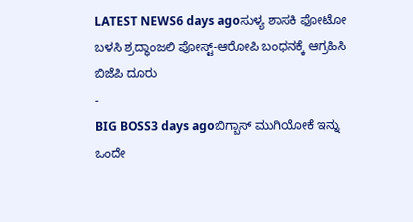LATEST NEWS6 days agoಸುಳ್ಯ ಶಾಸಕಿ ಫೋಟೋ ಬಳಸಿ ಶ್ರದ್ಧಾಂಜಲಿ ಪೋಸ್ಟ್-ಆರೋಪಿ ಬಂಧನಕ್ಕೆ ಆಗ್ರಹಿಸಿ ಬಿಜೆಪಿ ದೂರು
-
BIG BOSS3 days agoಬಿಗ್ಬಾಸ್ ಮುಗಿಯೋಕೆ ಇನ್ನು ಒಂದೇ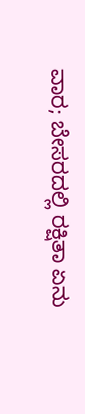ವಾರ; ಬೇಸರದಲ್ಲಿ ರಕ್ಷಿತಾ ಏನು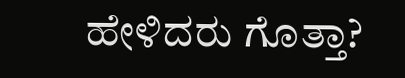ಹೇಳಿದರು ಗೊತ್ತಾ?